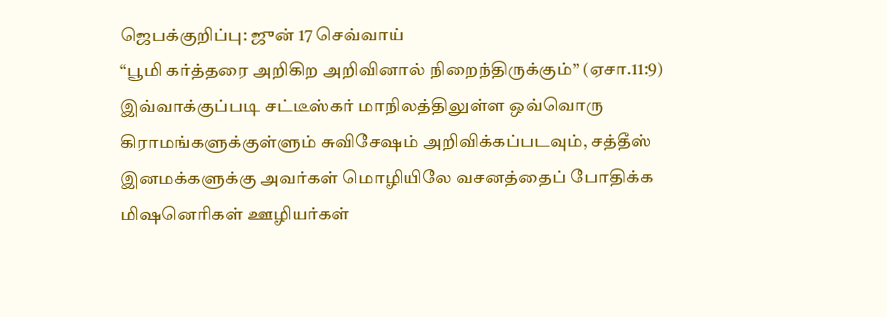ஜெபக்குறிப்பு: ஜுன் 17 செவ்வாய்
“பூமி கர்த்தரை அறிகிற அறிவினால் நிறைந்திருக்கும்” (ஏசா.11:9) இவ்வாக்குப்படி சட்டீஸ்கர் மாநிலத்திலுள்ள ஒவ்வொரு கிராமங்களுக்குள்ளும் சுவிசேஷம் அறிவிக்கப்படவும், சத்தீஸ் இனமக்களுக்கு அவர்கள் மொழியிலே வசனத்தைப் போதிக்க மிஷனெரிகள் ஊழியர்கள்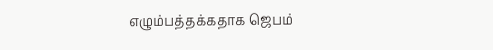எழும்பத்தக்கதாக ஜெபம்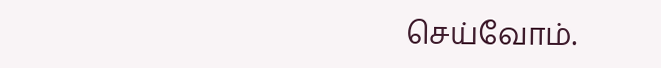செய்வோம்.